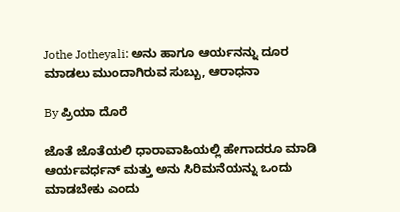Jothe Jotheyali: ಅನು ಹಾಗೂ ಆರ್ಯನನ್ನು ದೂರ ಮಾಡಲು ಮುಂದಾಗಿರುವ ಸುಬ್ಬು, ಆರಾಧನಾ

By ಪ್ರಿಯಾ ದೊರೆ

ಜೊತೆ ಜೊತೆಯಲಿ ಧಾರಾವಾಹಿಯಲ್ಲಿ ಹೇಗಾದರೂ ಮಾಡಿ ಆರ್ಯವರ್ಧನ್ ಮತ್ತು ಅನು ಸಿರಿಮನೆಯನ್ನು ಒಂದು ಮಾಡಬೇಕು ಎಂದು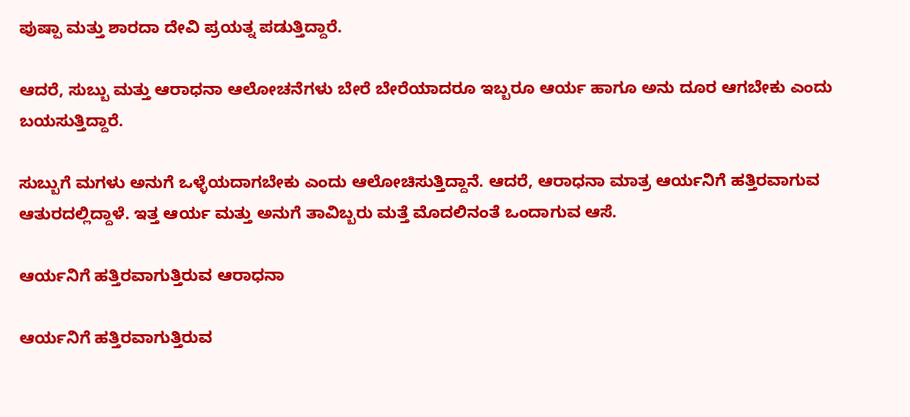ಪುಷ್ಪಾ ಮತ್ತು ಶಾರದಾ ದೇವಿ ಪ್ರಯತ್ನ ಪಡುತ್ತಿದ್ದಾರೆ.

ಆದರೆ, ಸುಬ್ಬು ಮತ್ತು ಆರಾಧನಾ ಆಲೋಚನೆಗಳು ಬೇರೆ ಬೇರೆಯಾದರೂ ಇಬ್ಬರೂ ಆರ್ಯ ಹಾಗೂ ಅನು ದೂರ ಆಗಬೇಕು ಎಂದು ಬಯಸುತ್ತಿದ್ದಾರೆ.

ಸುಬ್ಬುಗೆ ಮಗಳು ಅನುಗೆ ಒಳ್ಳೆಯದಾಗಬೇಕು ಎಂದು ಆಲೋಚಿಸುತ್ತಿದ್ದಾನೆ. ಆದರೆ, ಆರಾಧನಾ ಮಾತ್ರ ಆರ್ಯನಿಗೆ ಹತ್ತಿರವಾಗುವ ಆತುರದಲ್ಲಿದ್ದಾಳೆ. ಇತ್ತ ಆರ್ಯ ಮತ್ತು ಅನುಗೆ ತಾವಿಬ್ಬರು ಮತ್ತೆ ಮೊದಲಿನಂತೆ ಒಂದಾಗುವ ಆಸೆ.

ಆರ್ಯನಿಗೆ ಹತ್ತಿರವಾಗುತ್ತಿರುವ ಆರಾಧನಾ

ಆರ್ಯನಿಗೆ ಹತ್ತಿರವಾಗುತ್ತಿರುವ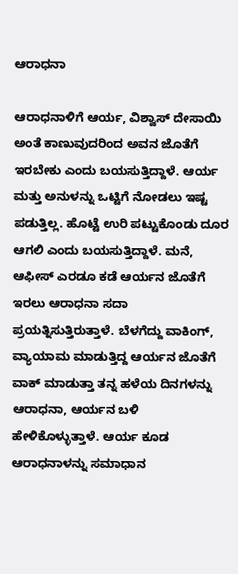ಆರಾಧನಾ

ಆರಾಧನಾಳಿಗೆ ಆರ್ಯ, ವಿಶ್ವಾಸ್ ದೇಸಾಯಿ ಅಂತೆ ಕಾಣುವುದರಿಂದ ಅವನ ಜೊತೆಗೆ ಇರಬೇಕು ಎಂದು ಬಯಸುತ್ತಿದ್ದಾಳೆ. ಆರ್ಯ ಮತ್ತು ಅನುಳನ್ನು ಒಟ್ಟಿಗೆ ನೋಡಲು ಇಷ್ಟ ಪಡುತ್ತಿಲ್ಲ. ಹೊಟ್ಟೆ ಉರಿ ಪಟ್ಟುಕೊಂಡು ದೂರ ಆಗಲಿ ಎಂದು ಬಯಸುತ್ತಿದ್ದಾಳೆ. ಮನೆ, ಆಫೀಸ್ ಎರಡೂ ಕಡೆ ಆರ್ಯನ ಜೊತೆಗೆ ಇರಲು ಆರಾಧನಾ ಸದಾ ಪ್ರಯತ್ನಿಸುತ್ತಿರುತ್ತಾಳೆ. ಬೆಳಗೆದ್ದು ವಾಕಿಂಗ್, ವ್ಯಾಯಾಮ ಮಾಡುತ್ತಿದ್ದ ಆರ್ಯನ ಜೊತೆಗೆ ವಾಕ್ ಮಾಡುತ್ತಾ ತನ್ನ ಹಳೆಯ ದಿನಗಳನ್ನು ಆರಾಧನಾ, ಆರ್ಯನ ಬಳಿ ಹೇಳಿಕೊಳ್ಳುತ್ತಾಳೆ. ಆರ್ಯ ಕೂಡ ಆರಾಧನಾಳನ್ನು ಸಮಾಧಾನ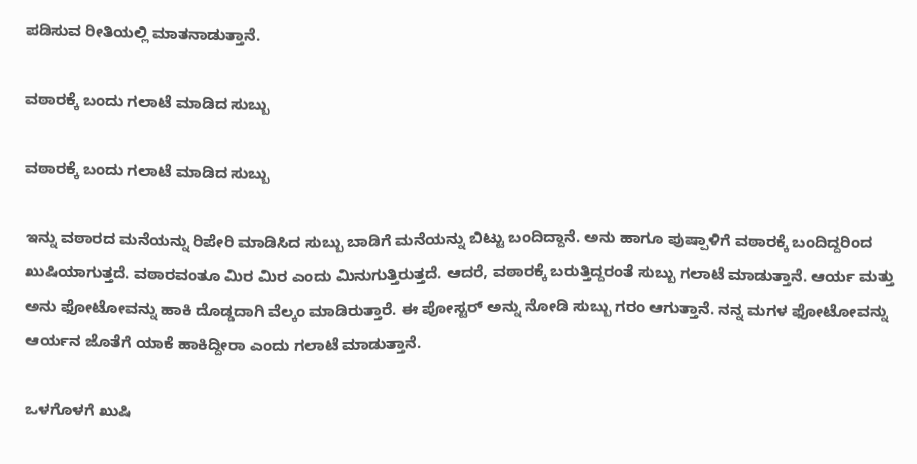ಪಡಿಸುವ ರೀತಿಯಲ್ಲಿ ಮಾತನಾಡುತ್ತಾನೆ.

ವಠಾರಕ್ಕೆ ಬಂದು ಗಲಾಟೆ ಮಾಡಿದ ಸುಬ್ಬು

ವಠಾರಕ್ಕೆ ಬಂದು ಗಲಾಟೆ ಮಾಡಿದ ಸುಬ್ಬು

ಇನ್ನು ವಠಾರದ ಮನೆಯನ್ನು ರಿಪೇರಿ ಮಾಡಿಸಿದ ಸುಬ್ಬು ಬಾಡಿಗೆ ಮನೆಯನ್ನು ಬಿಟ್ಟು ಬಂದಿದ್ದಾನೆ. ಅನು ಹಾಗೂ ಪುಷ್ಪಾಳಿಗೆ ವಠಾರಕ್ಕೆ ಬಂದಿದ್ದರಿಂದ ಖುಷಿಯಾಗುತ್ತದೆ. ವಠಾರವಂತೂ ಮಿರ ಮಿರ ಎಂದು ಮಿನುಗುತ್ತಿರುತ್ತದೆ. ಆದರೆ, ವಠಾರಕ್ಕೆ ಬರುತ್ತಿದ್ದರಂತೆ ಸುಬ್ಬು ಗಲಾಟೆ ಮಾಡುತ್ತಾನೆ. ಆರ್ಯ ಮತ್ತು ಅನು ಫೋಟೋವನ್ನು ಹಾಕಿ ದೊಡ್ಡದಾಗಿ ವೆಲ್ಕಂ ಮಾಡಿರುತ್ತಾರೆ. ಈ ಪೋಸ್ಟರ್ ಅನ್ನು ನೋಡಿ ಸುಬ್ಬು ಗರಂ ಆಗುತ್ತಾನೆ. ನನ್ನ ಮಗಳ ಫೋಟೋವನ್ನು ಆರ್ಯನ ಜೊತೆಗೆ ಯಾಕೆ ಹಾಕಿದ್ದೀರಾ ಎಂದು ಗಲಾಟೆ ಮಾಡುತ್ತಾನೆ.

ಒಳಗೊಳಗೆ ಖುಷಿ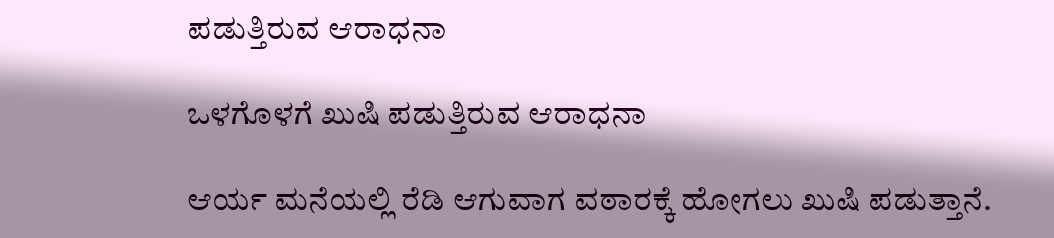ಪಡುತ್ತಿರುವ ಆರಾಧನಾ

ಒಳಗೊಳಗೆ ಖುಷಿ ಪಡುತ್ತಿರುವ ಆರಾಧನಾ

ಆರ್ಯ ಮನೆಯಲ್ಲಿ ರೆಡಿ ಆಗುವಾಗ ವಠಾರಕ್ಕೆ ಹೋಗಲು ಖುಷಿ ಪಡುತ್ತಾನೆ.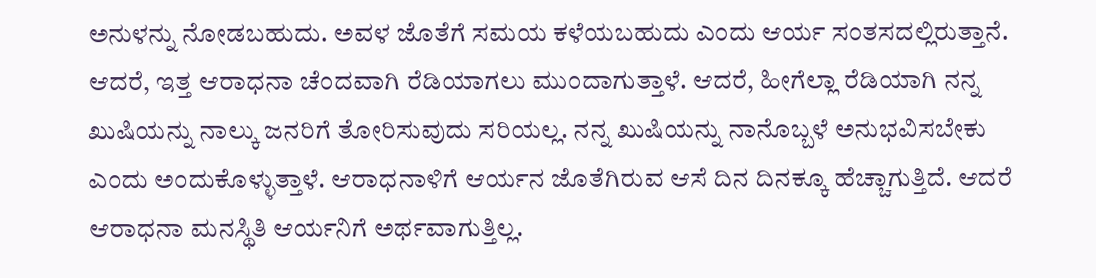ಅನುಳನ್ನು ನೋಡಬಹುದು. ಅವಳ ಜೊತೆಗೆ ಸಮಯ ಕಳೆಯಬಹುದು ಎಂದು ಆರ್ಯ ಸಂತಸದಲ್ಲಿರುತ್ತಾನೆ. ಆದರೆ, ಇತ್ತ ಆರಾಧನಾ ಚೆಂದವಾಗಿ ರೆಡಿಯಾಗಲು ಮುಂದಾಗುತ್ತಾಳೆ. ಆದರೆ, ಹೀಗೆಲ್ಲಾ ರೆಡಿಯಾಗಿ ನನ್ನ ಖುಷಿಯನ್ನು ನಾಲ್ಕು ಜನರಿಗೆ ತೋರಿಸುವುದು ಸರಿಯಲ್ಲ. ನನ್ನ ಖುಷಿಯನ್ನು ನಾನೊಬ್ಬಳೆ ಅನುಭವಿಸಬೇಕು ಎಂದು ಅಂದುಕೊಳ್ಳುತ್ತಾಳೆ. ಆರಾಧನಾಳಿಗೆ ಆರ್ಯನ ಜೊತೆಗಿರುವ ಆಸೆ ದಿನ ದಿನಕ್ಕೂ ಹೆಚ್ಚಾಗುತ್ತಿದೆ. ಆದರೆ ಆರಾಧನಾ ಮನಸ್ಥಿತಿ ಆರ್ಯನಿಗೆ ಅರ್ಥವಾಗುತ್ತಿಲ್ಲ.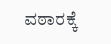ವಠಾರಕ್ಕೆ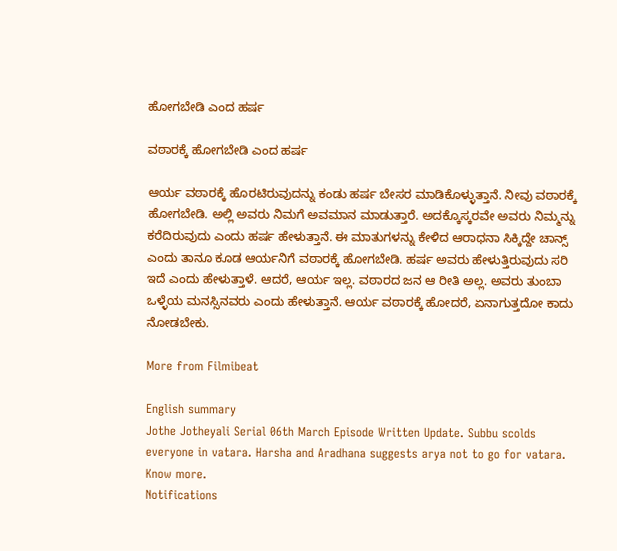ಹೋಗಬೇಡಿ ಎಂದ ಹರ್ಷ

ವಠಾರಕ್ಕೆ ಹೋಗಬೇಡಿ ಎಂದ ಹರ್ಷ

ಆರ್ಯ ವಠಾರಕ್ಕೆ ಹೊರಟಿರುವುದನ್ನು ಕಂಡು ಹರ್ಷ ಬೇಸರ ಮಾಡಿಕೊಳ್ಳುತ್ತಾನೆ. ನೀವು ವಠಾರಕ್ಕೆ ಹೋಗಬೇಡಿ. ಅಲ್ಲಿ ಅವರು ನಿಮಗೆ ಅವಮಾನ ಮಾಡುತ್ತಾರೆ. ಅದಕ್ಕೊಸ್ಕರವೇ ಅವರು ನಿಮ್ಮನ್ನು ಕರೆದಿರುವುದು ಎಂದು ಹರ್ಷ ಹೇಳುತ್ತಾನೆ. ಈ ಮಾತುಗಳನ್ನು ಕೇಳಿದ ಆರಾಧನಾ ಸಿಕ್ಕಿದ್ದೇ ಚಾನ್ಸ್ ಎಂದು ತಾನೂ ಕೂಡ ಆರ್ಯನಿಗೆ ವಠಾರಕ್ಕೆ ಹೋಗಬೇಡಿ. ಹರ್ಷ ಅವರು ಹೇಳುತ್ತಿರುವುದು ಸರಿ ಇದೆ ಎಂದು ಹೇಳುತ್ತಾಳೆ. ಆದರೆ, ಆರ್ಯ ಇಲ್ಲ. ವಠಾರದ ಜನ ಆ ರೀತಿ ಅಲ್ಲ. ಅವರು ತುಂಬಾ ಒಳ್ಳೆಯ ಮನಸ್ಸಿನವರು ಎಂದು ಹೇಳುತ್ತಾನೆ. ಆರ್ಯ ವಠಾರಕ್ಕೆ ಹೋದರೆ, ಏನಾಗುತ್ತದೋ ಕಾದು ನೋಡಬೇಕು.

More from Filmibeat

English summary
Jothe Jotheyali Serial 06th March Episode Written Update. Subbu scolds everyone in vatara. Harsha and Aradhana suggests arya not to go for vatara. Know more.
Notifications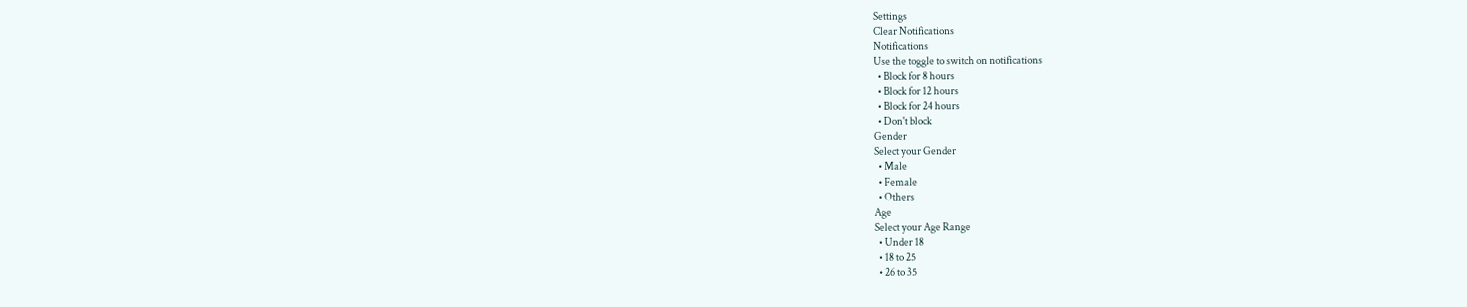Settings
Clear Notifications
Notifications
Use the toggle to switch on notifications
  • Block for 8 hours
  • Block for 12 hours
  • Block for 24 hours
  • Don't block
Gender
Select your Gender
  • Male
  • Female
  • Others
Age
Select your Age Range
  • Under 18
  • 18 to 25
  • 26 to 35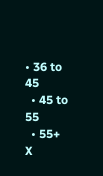• 36 to 45
  • 45 to 55
  • 55+
X